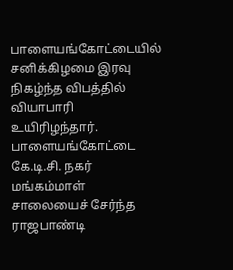பாளையங்கோட்டையில் சனிக்கிழமை இரவு நிகழ்ந்த விபத்தில் வியாபாரி உயிரிழந்தார்.
பாளையங்கோட்டை கே.டி.சி. நகர் மங்கம்மாள் சாலையைச் சேர்ந்த ராஜபாண்டி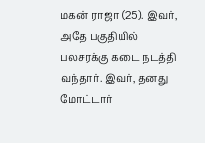மகன் ராஜா (25). இவர், அதே பகுதியில் பலசரக்கு கடை நடத்தி வந்தார். இவர், தனது மோட்டார்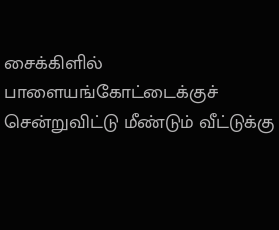சைக்கிளில் பாளையங்கோட்டைக்குச் சென்றுவிட்டு மீண்டும் வீட்டுக்கு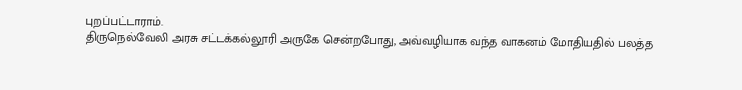புறப்பட்டாராம்.
திருநெல்வேலி அரசு சட்டக்கல்லூரி அருகே சென்றபோது, அவ்வழியாக வந்த வாகனம் மோதியதில் பலத்த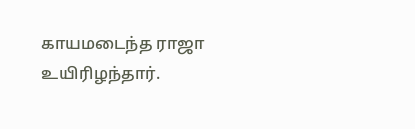காயமடைந்த ராஜா உயிரிழந்தார்.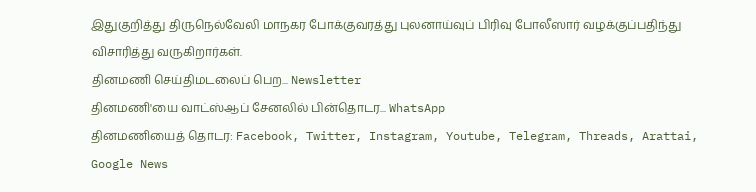இதுகுறித்து திருநெல்வேலி மாநகர போக்குவரத்து புலனாய்வுப் பிரிவு போலீஸார் வழக்குப்பதிந்து விசாரித்து வருகிறார்கள்.
தினமணி செய்திமடலைப் பெற... Newsletter
தினமணி'யை வாட்ஸ்ஆப் சேனலில் பின்தொடர... WhatsApp
தினமணியைத் தொடர: Facebook, Twitter, Instagram, Youtube, Telegram, Threads, Arattai, Google News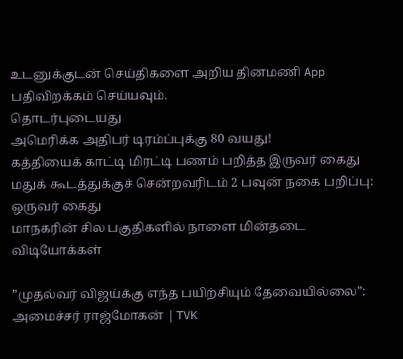உடனுக்குடன் செய்திகளை அறிய தினமணி App பதிவிறக்கம் செய்யவும்.
தொடர்புடையது
அமெரிக்க அதிபர் டிரம்ப்புக்கு 80 வயது!
கத்தியைக் காட்டி மிரட்டி பணம் பறித்த இருவர் கைது
மதுக் கூடத்துக்குச் சென்றவரிடம் 2 பவுன் நகை பறிப்பு: ஒருவர் கைது
மாநகரின் சில பகுதிகளில் நாளை மின்தடை
விடியோக்கள்

”முதல்வர் விஜய்க்கு எந்த பயிற்சியும் தேவையில்லை”: அமைச்சர் ராஜ்மோகன் | TVK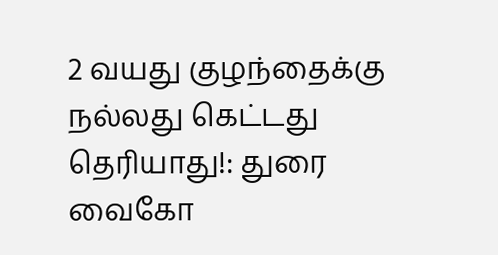2 வயது குழந்தைக்கு நல்லது கெட்டது தெரியாது!: துரை வைகோ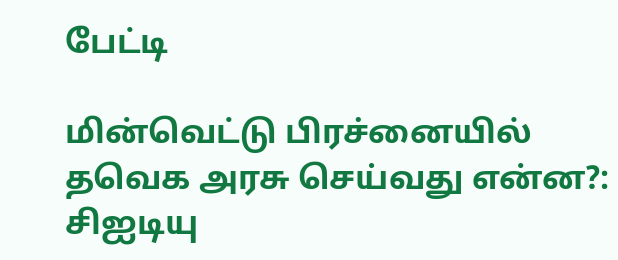பேட்டி

மின்வெட்டு பிரச்னையில் தவெக அரசு செய்வது என்ன?: சிஐடியு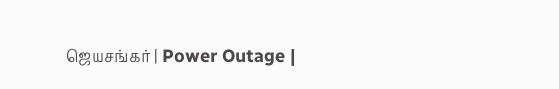ஜெயசங்கர் | Power Outage |